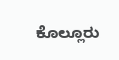ಕೊಲ್ಲೂರು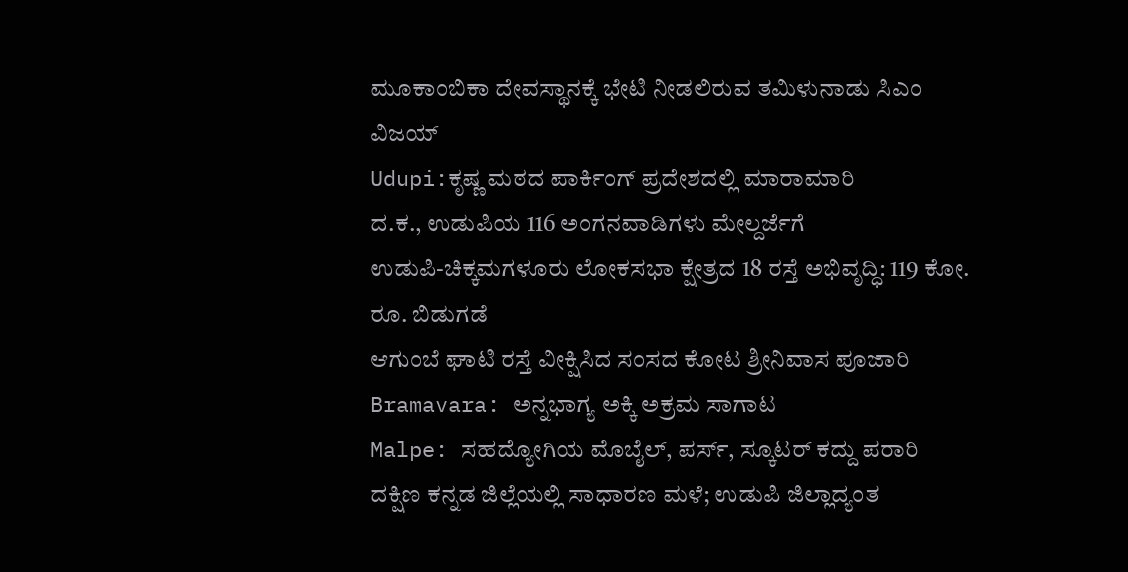ಮೂಕಾಂಬಿಕಾ ದೇವಸ್ಥಾನಕ್ಕೆ ಭೇಟಿ ನೀಡಲಿರುವ ತಮಿಳುನಾಡು ಸಿಎಂ ವಿಜಯ್
Udupi:ಕೃಷ್ಣ ಮಠದ ಪಾರ್ಕಿಂಗ್ ಪ್ರದೇಶದಲ್ಲಿ ಮಾರಾಮಾರಿ
ದ.ಕ., ಉಡುಪಿಯ 116 ಅಂಗನವಾಡಿಗಳು ಮೇಲ್ದರ್ಜೆಗೆ
ಉಡುಪಿ-ಚಿಕ್ಕಮಗಳೂರು ಲೋಕಸಭಾ ಕ್ಷೇತ್ರದ 18 ರಸ್ತೆ ಅಭಿವೃದ್ಧಿ: 119 ಕೋ. ರೂ. ಬಿಡುಗಡೆ
ಆಗುಂಬೆ ಘಾಟಿ ರಸ್ತೆ ವೀಕ್ಷಿಸಿದ ಸಂಸದ ಕೋಟ ಶ್ರೀನಿವಾಸ ಪೂಜಾರಿ
Bramavara: ಅನ್ನಭಾಗ್ಯ ಅಕ್ಕಿ ಅಕ್ರಮ ಸಾಗಾಟ
Malpe: ಸಹದ್ಯೋಗಿಯ ಮೊಬೈಲ್, ಪರ್ಸ್, ಸ್ಕೂಟರ್ ಕದ್ದು ಪರಾರಿ
ದಕ್ಷಿಣ ಕನ್ನಡ ಜಿಲ್ಲೆಯಲ್ಲಿ ಸಾಧಾರಣ ಮಳೆ; ಉಡುಪಿ ಜಿಲ್ಲಾದ್ಯಂತ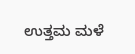ಉತ್ತಮ ಮಳೆ